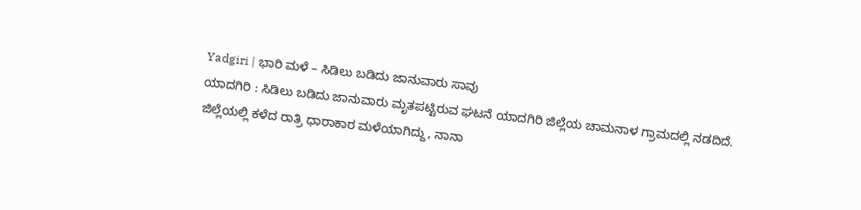Yadgiri | ಭಾರಿ ಮಳೆ – ಸಿಡಿಲು ಬಡಿದು ಜಾನುವಾರು ಸಾವು
ಯಾದಗಿರಿ : ಸಿಡಿಲು ಬಡಿದು ಜಾನುವಾರು ಮೃತಪಟ್ಟಿರುವ ಘಟನೆ ಯಾದಗಿರಿ ಜಿಲ್ಲೆಯ ಚಾಮನಾಳ ಗ್ರಾಮದಲ್ಲಿ ನಡದಿದೆ.
ಜಿಲ್ಲೆಯಲ್ಲಿ ಕಳೆದ ರಾತ್ರಿ ಧಾರಾಕಾರ ಮಳೆಯಾಗಿದ್ದು, ನಾನಾ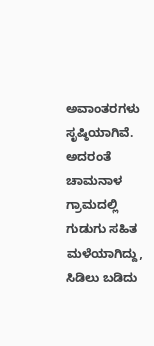ಅವಾಂತರಗಳು ಸೃಷ್ಠಿಯಾಗಿವೆ.
ಅದರಂತೆ ಚಾಮನಾಳ ಗ್ರಾಮದಲ್ಲಿ ಗುಡುಗು ಸಹಿತ ಮಳೆಯಾಗಿದ್ದು, ಸಿಡಿಲು ಬಡಿದು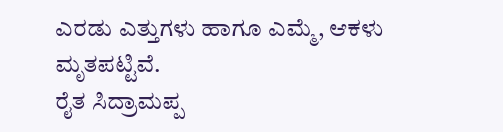ಎರಡು ಎತ್ತುಗಳು ಹಾಗೂ ಎಮ್ಮೆ, ಆಕಳು ಮೃತಪಟ್ಟಿವೆ.
ರೈತ ಸಿದ್ರಾಮಪ್ಪ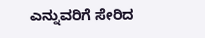ಎನ್ನುವರಿಗೆ ಸೇರಿದ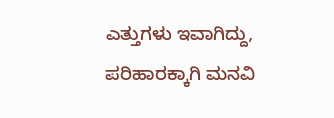ಎತ್ತುಗಳು ಇವಾಗಿದ್ದು, ಪರಿಹಾರಕ್ಕಾಗಿ ಮನವಿ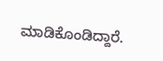ಮಾಡಿಕೊಂಡಿದ್ದಾರೆ.